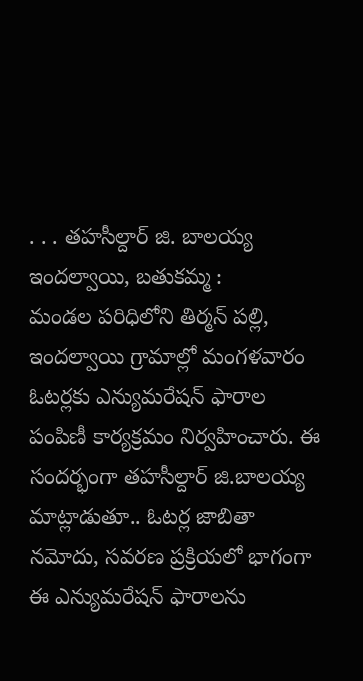. . . తహసీల్దార్ జి. బాలయ్య
ఇందల్వాయి, బతుకమ్మ :
మండల పరిధిలోని తిర్మన్ పల్లి, ఇందల్వాయి గ్రామాల్లో మంగళవారం ఓటర్లకు ఎన్యుమరేషన్ ఫారాల పంపిణీ కార్యక్రమం నిర్వహించారు. ఈ సందర్భంగా తహసీల్దార్ జి.బాలయ్య మాట్లాడుతూ.. ఓటర్ల జాబితా నమోదు, సవరణ ప్రక్రియలో భాగంగా ఈ ఎన్యుమరేషన్ ఫారాలను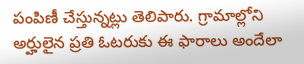పంపిణీ చేస్తున్నట్లు తెలిపారు. గ్రామాల్లోని అర్హులైన ప్రతి ఓటరుకు ఈ ఫారాలు అందేలా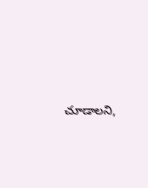చూడాలని,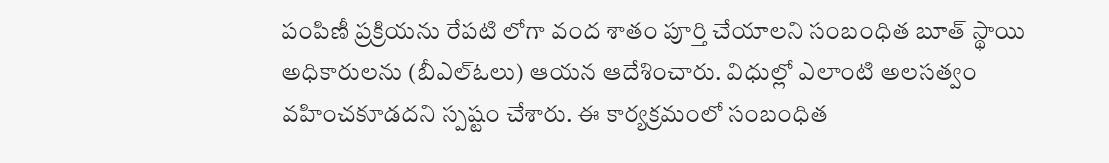పంపిణీ ప్రక్రియను రేపటి లోగా వంద శాతం పూర్తి చేయాలని సంబంధిత బూత్ స్థాయి అధికారులను (బీఎల్ఓలు) ఆయన ఆదేశించారు. విధుల్లో ఎలాంటి అలసత్వం వహించకూడదని స్పష్టం చేశారు. ఈ కార్యక్రమంలో సంబంధిత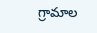గ్రామాల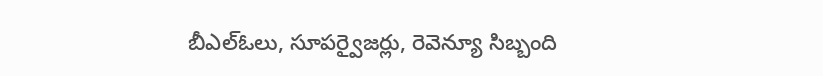బీఎల్ఓలు, సూపర్వైజర్లు, రెవెన్యూ సిబ్బంది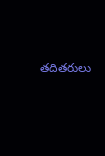తదితరులు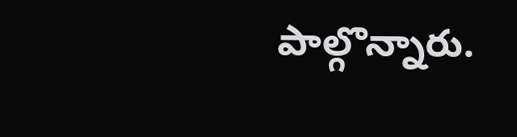పాల్గొన్నారు.